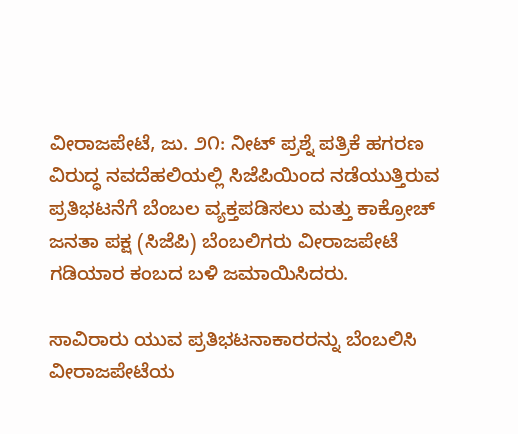ವೀರಾಜಪೇಟೆ, ಜು. ೨೧: ನೀಟ್ ಪ್ರಶ್ನೆ ಪತ್ರಿಕೆ ಹಗರಣ ವಿರುದ್ಧ ನವದೆಹಲಿಯಲ್ಲಿ ಸಿಜೆಪಿಯಿಂದ ನಡೆಯುತ್ತಿರುವ ಪ್ರತಿಭಟನೆಗೆ ಬೆಂಬಲ ವ್ಯಕ್ತಪಡಿಸಲು ಮತ್ತು ಕಾಕ್ರೋಚ್ ಜನತಾ ಪಕ್ಷ (ಸಿಜೆಪಿ) ಬೆಂಬಲಿಗರು ವೀರಾಜಪೇಟೆ ಗಡಿಯಾರ ಕಂಬದ ಬಳಿ ಜಮಾಯಿಸಿದರು.

ಸಾವಿರಾರು ಯುವ ಪ್ರತಿಭಟನಾಕಾರರನ್ನು ಬೆಂಬಲಿಸಿ ವೀರಾಜಪೇಟೆಯ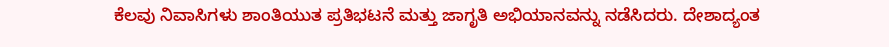ಕೆಲವು ನಿವಾಸಿಗಳು ಶಾಂತಿಯುತ ಪ್ರತಿಭಟನೆ ಮತ್ತು ಜಾಗೃತಿ ಅಭಿಯಾನವನ್ನು ನಡೆಸಿದರು. ದೇಶಾದ್ಯಂತ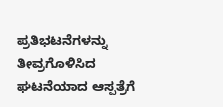ಪ್ರತಿಭಟನೆಗಳನ್ನು ತೀವ್ರಗೊಳಿಸಿದ ಘಟನೆಯಾದ ಆಸ್ಪತ್ರೆಗೆ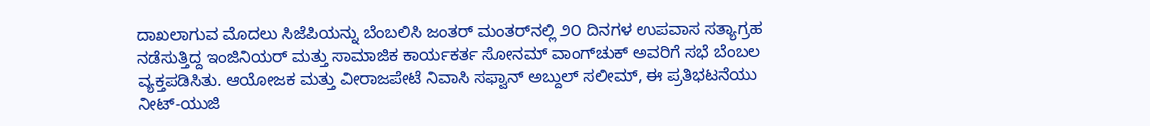ದಾಖಲಾಗುವ ಮೊದಲು ಸಿಜೆಪಿಯನ್ನು ಬೆಂಬಲಿಸಿ ಜಂತರ್ ಮಂತರ್‌ನಲ್ಲಿ ೨೦ ದಿನಗಳ ಉಪವಾಸ ಸತ್ಯಾಗ್ರಹ ನಡೆಸುತ್ತಿದ್ದ ಇಂಜಿನಿಯರ್ ಮತ್ತು ಸಾಮಾಜಿಕ ಕಾರ್ಯಕರ್ತ ಸೋನಮ್ ವಾಂಗ್‌ಚುಕ್ ಅವರಿಗೆ ಸಭೆ ಬೆಂಬಲ ವ್ಯಕ್ತಪಡಿಸಿತು. ಆಯೋಜಕ ಮತ್ತು ವೀರಾಜಪೇಟೆ ನಿವಾಸಿ ಸಫ್ವಾನ್ ಅಬ್ದುಲ್ ಸಲೀಮ್, ಈ ಪ್ರತಿಭಟನೆಯು ನೀಟ್-ಯುಜಿ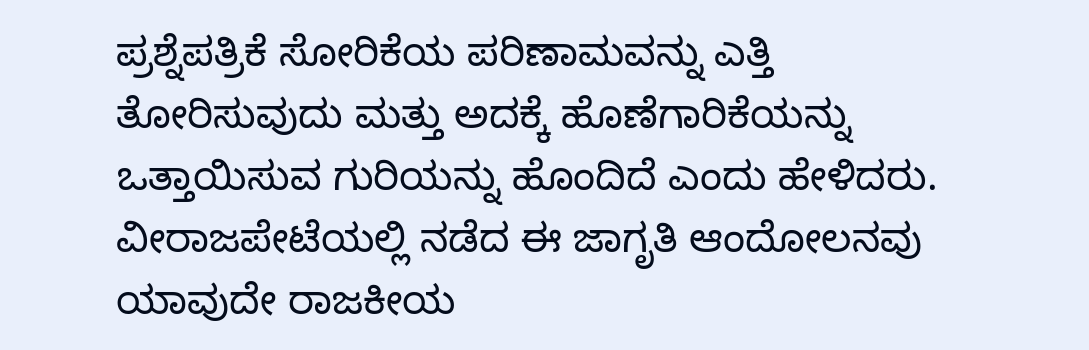ಪ್ರಶ್ನೆಪತ್ರಿಕೆ ಸೋರಿಕೆಯ ಪರಿಣಾಮವನ್ನು ಎತ್ತಿ ತೋರಿಸುವುದು ಮತ್ತು ಅದಕ್ಕೆ ಹೊಣೆಗಾರಿಕೆಯನ್ನು ಒತ್ತಾಯಿಸುವ ಗುರಿಯನ್ನು ಹೊಂದಿದೆ ಎಂದು ಹೇಳಿದರು. ವೀರಾಜಪೇಟೆಯಲ್ಲಿ ನಡೆದ ಈ ಜಾಗೃತಿ ಆಂದೋಲನವು ಯಾವುದೇ ರಾಜಕೀಯ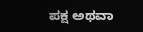ಪಕ್ಷ ಅಥವಾ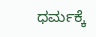ಧರ್ಮಕ್ಕೆ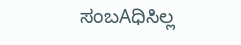ಸಂಬAಧಿಸಿಲ್ಲ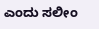ಎಂದು ಸಲೀಂ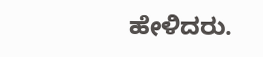ಹೇಳಿದರು.